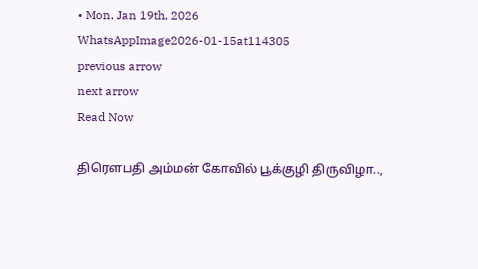• Mon. Jan 19th, 2026
WhatsAppImage2026-01-15at114305
previous arrow
next arrow
Read Now

திரௌபதி அம்மன் கோவில் பூக்குழி திருவிழா..,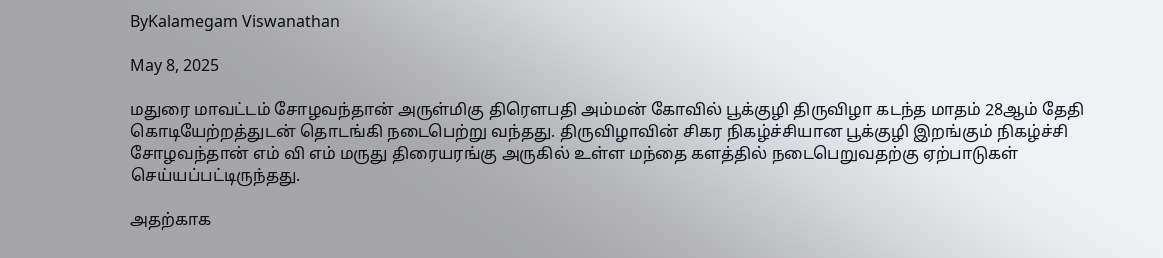ByKalamegam Viswanathan

May 8, 2025

மதுரை மாவட்டம் சோழவந்தான் அருள்மிகு திரௌபதி அம்மன் கோவில் பூக்குழி திருவிழா கடந்த மாதம் 28ஆம் தேதி கொடியேற்றத்துடன் தொடங்கி நடைபெற்று வந்தது. திருவிழாவின் சிகர நிகழ்ச்சியான பூக்குழி இறங்கும் நிகழ்ச்சி சோழவந்தான் எம் வி எம் மருது திரையரங்கு அருகில் உள்ள மந்தை களத்தில் நடைபெறுவதற்கு ஏற்பாடுகள் செய்யப்பட்டிருந்தது.

அதற்காக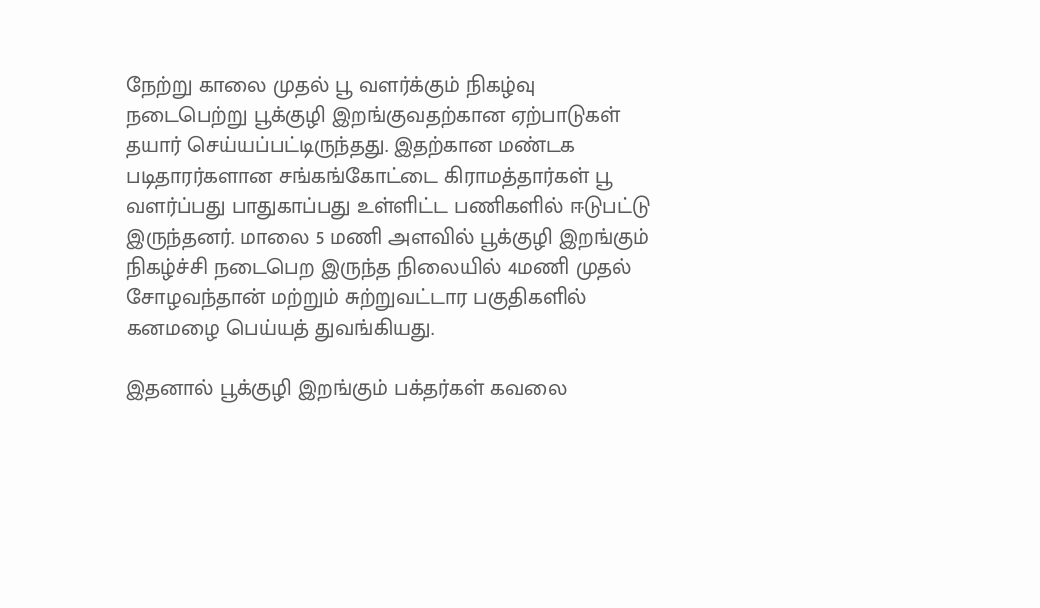நேற்று காலை முதல் பூ வளர்க்கும் நிகழ்வு நடைபெற்று பூக்குழி இறங்குவதற்கான ஏற்பாடுகள் தயார் செய்யப்பட்டிருந்தது. இதற்கான மண்டக படிதாரர்களான சங்கங்கோட்டை கிராமத்தார்கள் பூ வளர்ப்பது பாதுகாப்பது உள்ளிட்ட பணிகளில் ஈடுபட்டு இருந்தனர். மாலை 5 மணி அளவில் பூக்குழி இறங்கும் நிகழ்ச்சி நடைபெற இருந்த நிலையில் 4மணி முதல் சோழவந்தான் மற்றும் சுற்றுவட்டார பகுதிகளில் கனமழை பெய்யத் துவங்கியது.

இதனால் பூக்குழி இறங்கும் பக்தர்கள் கவலை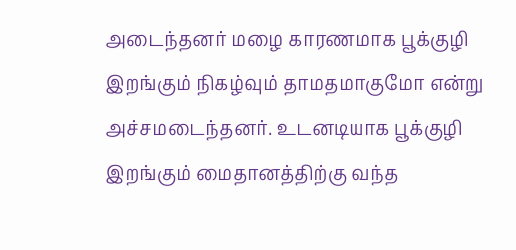அடைந்தனர் மழை காரணமாக பூக்குழி இறங்கும் நிகழ்வும் தாமதமாகுமோ என்று அச்சமடைந்தனர். உடனடியாக பூக்குழி இறங்கும் மைதானத்திற்கு வந்த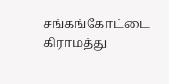சங்கங்கோட்டை கிராமத்து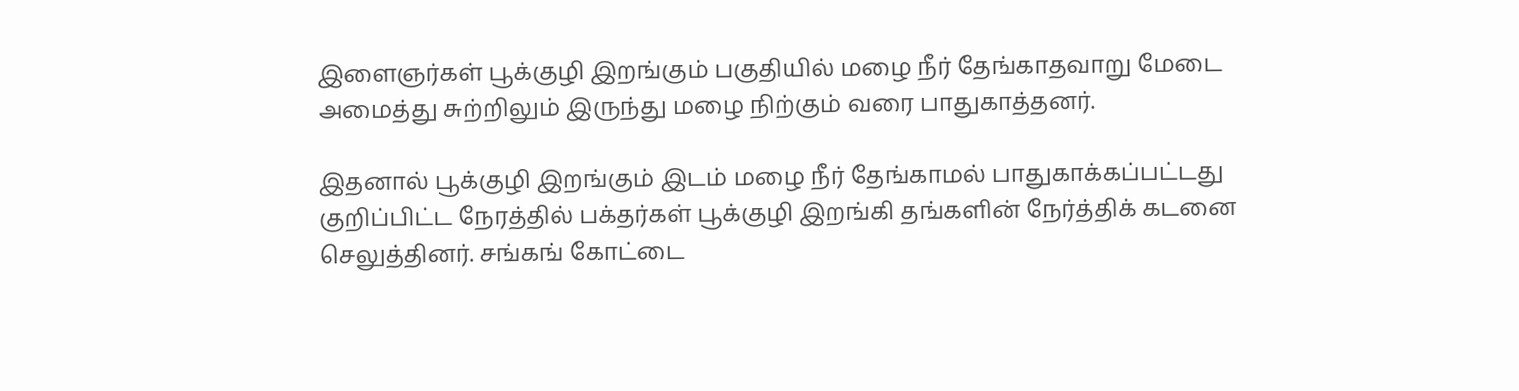இளைஞர்கள் பூக்குழி இறங்கும் பகுதியில் மழை நீர் தேங்காதவாறு மேடை அமைத்து சுற்றிலும் இருந்து மழை நிற்கும் வரை பாதுகாத்தனர்.

இதனால் பூக்குழி இறங்கும் இடம் மழை நீர் தேங்காமல் பாதுகாக்கப்பட்டது குறிப்பிட்ட நேரத்தில் பக்தர்கள் பூக்குழி இறங்கி தங்களின் நேர்த்திக் கடனை செலுத்தினர். சங்கங் கோட்டை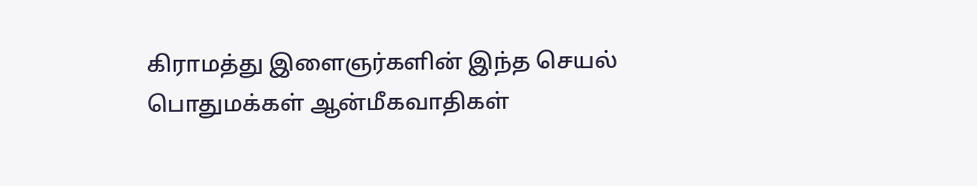கிராமத்து இளைஞர்களின் இந்த செயல் பொதுமக்கள் ஆன்மீகவாதிகள்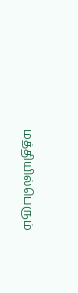மத்தியில்பெரும்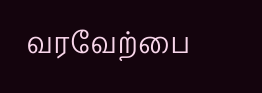வரவேற்பை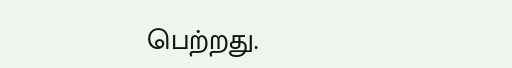பெற்றது.